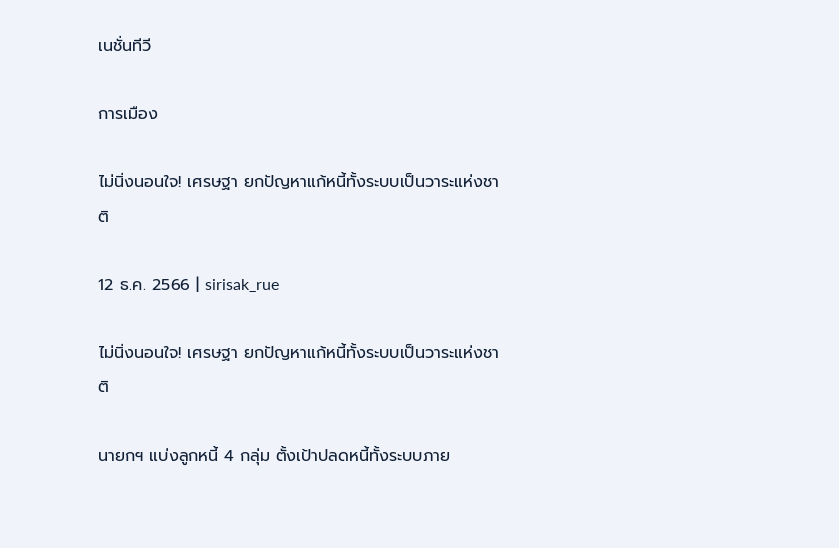เนชั่นทีวี

การเมือง

ไม่นิ่งนอนใจ! เศรษฐา ยกปัญหาแก้หนี้ทั้งระบบเป็นวาระแห่งชาติ

12 ธ.ค. 2566 | sirisak_rue

ไม่นิ่งนอนใจ! เศรษฐา ยกปัญหาแก้หนี้ทั้งระบบเป็นวาระแห่งชาติ

นายกฯ แบ่งลูกหนี้ 4 กลุ่ม ตั้งเป้าปลดหนี้ทั้งระบบภาย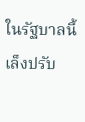ในรัฐบาลนี้ เล็งปรับ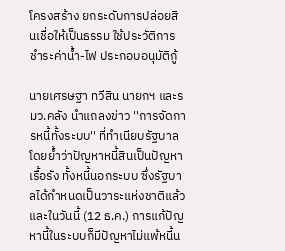โครงสร้าง ยกระดับการปล่อยสินเชื่อให้เป็นธรรม ใช้ประวัติการชำระค่าน้ำ-ไฟ ประกอบอนุมัติกู้

นายเศรษฐา ทวีสิน นายกฯ และรมว.คลัง นำแถลงข่าว ''การจัดการหนี้ทั้งระบบ'' ที่ทำเนียบรัฐบาล โดยย้ำว่าปัญหาหนี้สินเป็นปัญหาเรื้อรัง ทั้งหนี้นอกระบบ ซึ่งรัฐบาลได้กำหนดเป็นวาระแห่งชาติแล้ว และในวันนี้ (12 ธ.ค.) การแก้ปัญหานี้ในระบบก็มีปัญหาไม่แพ้หนี้น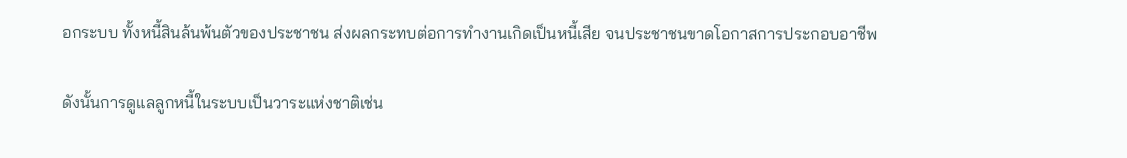อกระบบ ทั้งหนี้สินล้นพ้นตัวของประชาชน ส่งผลกระทบต่อการทำงานเกิดเป็นหนี้เสีย จนประชาชนขาดโอกาสการประกอบอาชีพ

ดังนั้นการดูแลลูกหนี้ในระบบเป็นวาระแห่งชาติเช่น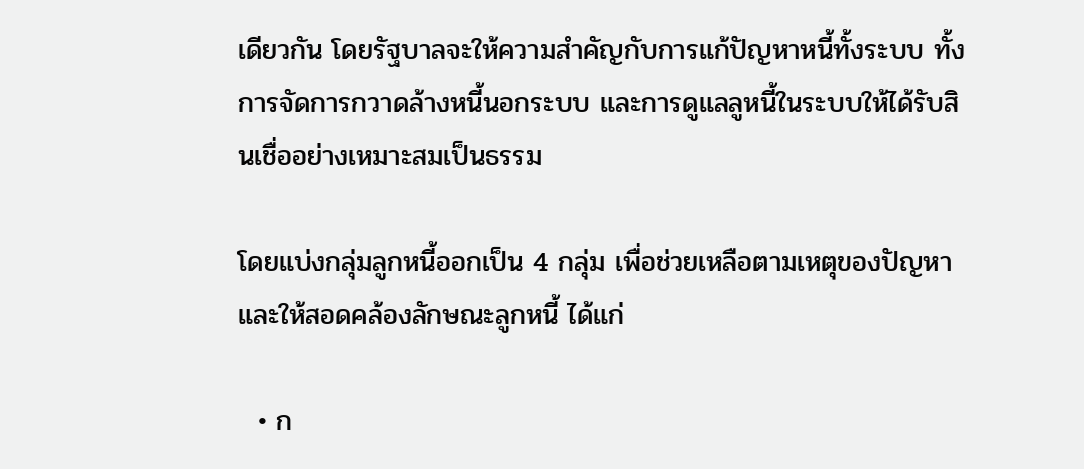เดียวกัน โดยรัฐบาลจะให้ความสำคัญกับการแก้ปัญหาหนี้ทั้งระบบ ทั้งการจัดการกวาดล้างหนี้นอกระบบ และการดูแลลูหนี้ในระบบให้ได้รับสินเชื่ออย่างเหมาะสมเป็นธรรม

โดยแบ่งกลุ่มลูกหนี้ออกเป็น 4 กลุ่ม เพื่อช่วยเหลือตามเหตุของปัญหา และให้สอดคล้องลักษณะลูกหนี้ ได้แก่

  • ก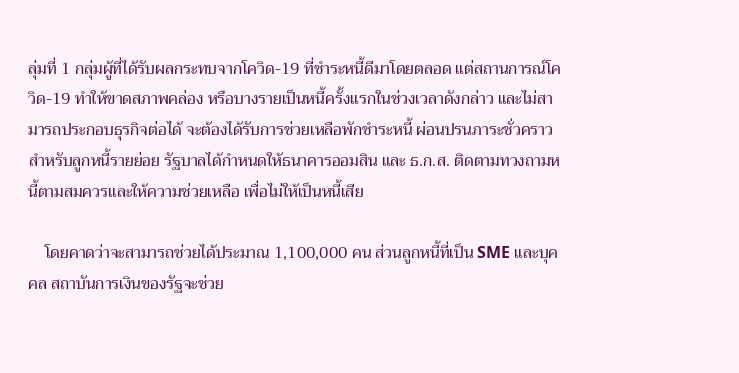ลุ่มที่ 1 กลุ่มผู้ที่ได้รับผลกระทบจากโควิด-19 ที่ชำระหนี้ดีมาโดยตลอด แต่สถานการณ์โควิด-19 ทำให้ขาดสภาพคล่อง หรือบางรายเป็นหนี้ครั้งแรกในช่วงเวลาดังกล่าว และไม่สามารถประกอบธุรกิจต่อได้ จะต้องได้รับการช่วยเหลือพักชำระหนี้ ผ่อนปรนภาระชั่วคราวสำหรับลูกหนี้รายย่อย รัฐบาลได้กำหนดให้ธนาคารออมสิน และ ธ.ก.ส. ติดตามทวงถามหนี้ตามสมควรและให้ความช่วยเหลือ เพื่อไม่ให้เป็นหนี้เสีย

    โดยคาดว่าจะสามารถช่วยได้ประมาณ 1,100,000 คน ส่วนลูกหนี้ที่เป็น SME และบุคคล สถาบันการเงินของรัฐจะช่วย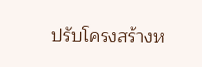ปรับโครงสร้างห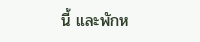นี้ และพักห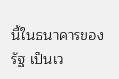นี้ในธนาคารของรัฐ เป็นเว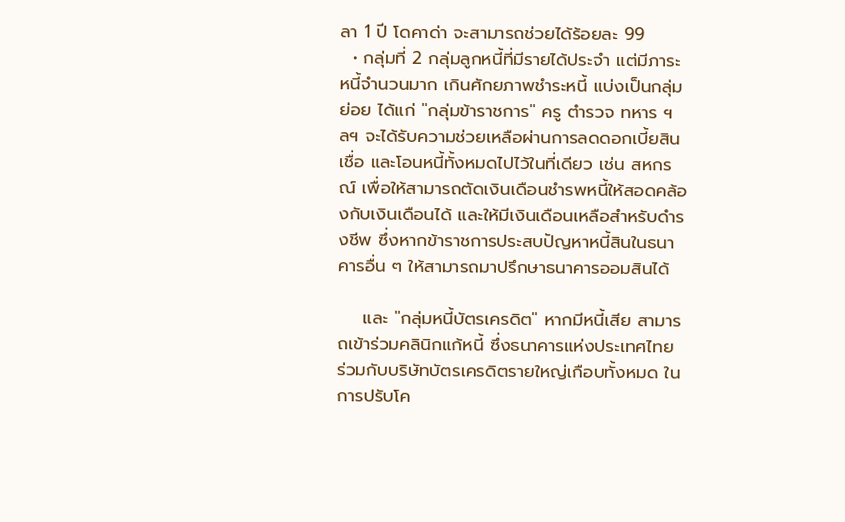ลา 1 ปี โดคาด่า จะสามารถช่วยได้ร้อยละ 99
  • กลุ่มที่ 2 กลุ่มลูกหนี้ที่มีรายได้ประจำ แต่มีภาระหนี้จำนวนมาก เกินศักยภาพชำระหนี้ แบ่งเป็นกลุ่มย่อย ได้แก่ ''กลุ่มข้าราชการ'' ครู ตำรวจ ทหาร ฯลฯ จะได้รับความช่วยเหลือผ่านการลดดอกเบี้ยสินเชื่อ และโอนหนี้ทั้งหมดไปไว้ในที่เดียว เช่น สหกรณ์ เพื่อให้สามารถตัดเงินเดือนชำรพหนี้ให้สอดคล้องกับเงินเดือนได้ และให้มีเงินเดือนเหลือสำหรับดำรงชีพ ซึ่งหากข้าราชการประสบปัญหาหนี้สินในธนาคารอื่น ๆ ให้สามารถมาปรึกษาธนาคารออมสินได้

    และ ''กลุ่มหนี้บัตรเครดิต'' หากมีหนี้เสีย สามารถเข้าร่วมคลินิกแก้หนี้ ซึ่งธนาคารแห่งประเทศไทย ร่วมกับบริษัทบัตรเครดิตรายใหญ่เกือบทั้งหมด ในการปรับโค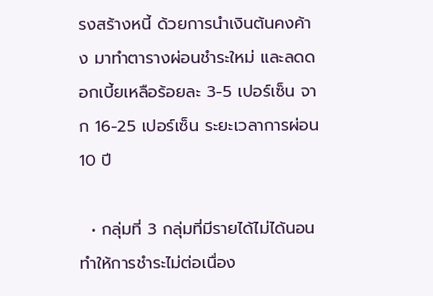รงสร้างหนี้ ด้วยการนำเงินต้นคงค้าง มาทำตารางผ่อนชำระใหม่ และลดดอกเบี้ยเหลือร้อยละ 3-5 เปอร์เซ็น จาก 16-25 เปอร์เซ็น ระยะเวลาการผ่อน 10 ปี

  • กลุ่มที่ 3 กลุ่มที่มีรายได้ไม่ได้นอนทำให้การชำระไม่ต่อเนื่อง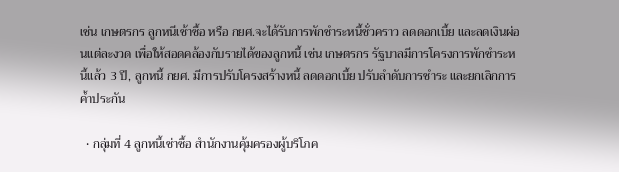เช่น เกษตรกร ลูกหนีเช้าซื้อ หรือ กยศ.จะได้รับการพักชำระหนี้ชั่วคราว ลดดอกเบี้ย และลดเงินผ่อนแต่ละงวด เพื่อให้สอดคล้องกับรายได้ของลูกหนี้ เช่น เกษตรกร รัฐบาลมีการโครงการพักชำระหนี้แล้ว 3 ปี, ลูกหนี้ กยศ. มีการปรับโครงสร้างหนี้ ลดดอกเบี้ย ปรับลำดับการชำระ และยกเลิกการค้ำประกัน

  • กลุ่มที่ 4 ลูกหนี้เช่าซื้อ สำนักงานคุ้มครองผู้บริโภค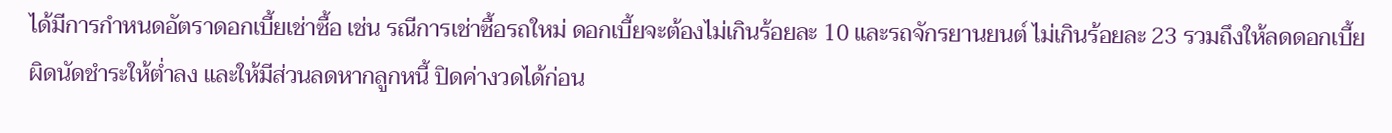ได้มีการกำหนดอัตราดอกเบี้ยเช่าซื้อ เช่น รณีการเช่าซื้อรถใหม่ ดอกเบี้ยจะต้องไม่เกินร้อยละ 10 และรถจักรยานยนต์ ไม่เกินร้อยละ 23 รวมถึงให้ลดดอกเบี้ยผิดนัดชำระให้ต่ำลง และให้มีส่วนลดหากลูกหนี้ ปิดค่างวดได้ก่อน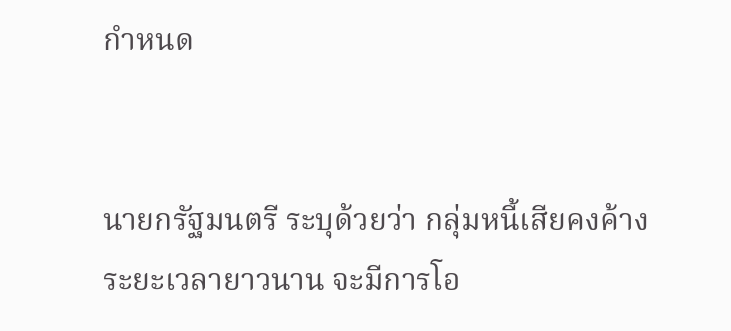กำหนด


นายกรัฐมนตรี ระบุด้วยว่า กลุ่มหนี้เสียคงค้างระยะเวลายาวนาน จะมีการโอ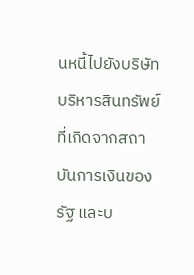นหนี้ไปยังบริษัทบริหารสินทรัพย์ ที่เกิดจากสถาบันการเงินของรัฐ และบ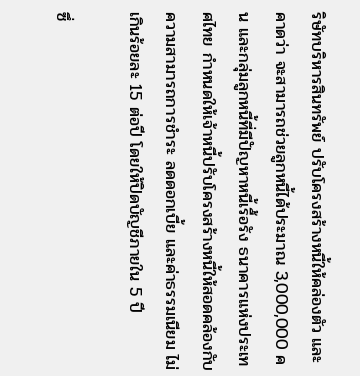ริษัทบริหารสินทรัพย์ ปรับโครงสร้างหนี้ให้คล่องตัว และคาดว่า จะสามารถช่วยลูกหนี้ได้ประมาณ 3,000,000 คน และกลุ่มลูกหนี้ที่มีปัญหาหนี้เรื้อรัง ธนาคารแห่งประเทศไทย กำหนดให้เจ้าหนี้ปรับโครงสร้างหนี้ให้สอดคล้องกับความสามารถการชำระ ลดดอกเบี้ย และค่าธรรมเนียม ไม่เกินร้อยละ 15 ต่อปี โดยให้ปิดบัญชีภายใน 5 ปี

ซึ่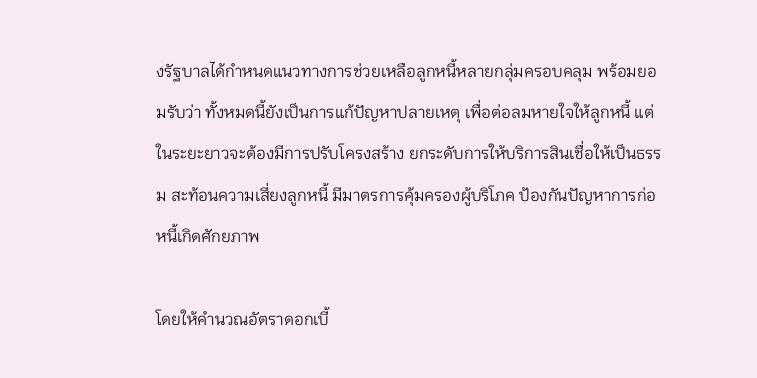งรัฐบาลได้กำหนดแนวทางการช่วยเหลือลูกหนี้หลายกลุ่มครอบคลุม พร้อมยอมรับว่า ทั้งหมดนี้ยังเป็นการแก้ปัญหาปลายเหตุ เพื่อต่อลมหายใจให้ลูกหนี้ แต่ในระยะยาวจะต้องมีการปรับโครงสร้าง ยกระดับการให้บริการสินเชื่อให้เป็นธรรม สะท้อนความเสี่ยงลูกหนี้ มีมาตรการคุ้มครองผู้บริโภค ป้องกันปัญหาการก่อหนี้เกิดศักยภาพ

โดยให้คำนวณอัตราดอกเบี้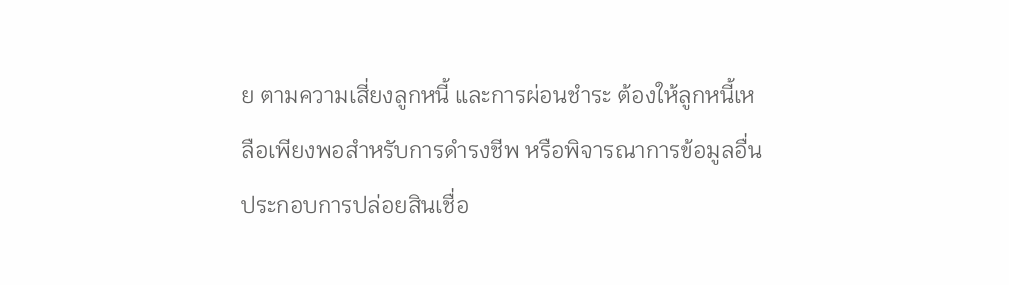ย ตามความเสี่ยงลูกหนี้ และการผ่อนชำระ ต้องให้ลูกหนี้เหลือเพียงพอสำหรับการดำรงชีพ หรือพิจารณาการข้อมูลอื่นประกอบการปล่อยสินเชื่อ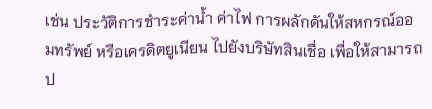เช่น ประวัติการชำระค่าน้ำ ค่าไฟ การผลักดันให้สหกรณ์ออมทรัพย์ หรือเครดิตยูเนียน ไปยังบริษัทสินเชื่อ เพื่อให้สามารถป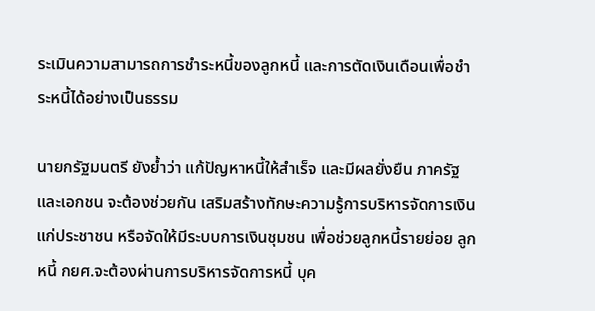ระเมินความสามารถการชำระหนี้ของลูกหนี้ และการตัดเงินเดือนเพื่อชำระหนี้ได้อย่างเป็นธรรม

นายกรัฐมนตรี ยังย้ำว่า แก้ปัญหาหนี้ให้สำเร็จ และมีผลยั่งยืน ภาครัฐ และเอกชน จะต้องช่วยกัน เสริมสร้างทักษะความรู้การบริหารจัดการเงินแก่ประชาชน หรือจัดให้มีระบบการเงินชุมชน เพื่อช่วยลูกหนี้รายย่อย ลูกหนี้ กยศ.จะต้องผ่านการบริหารจัดการหนี้ บุค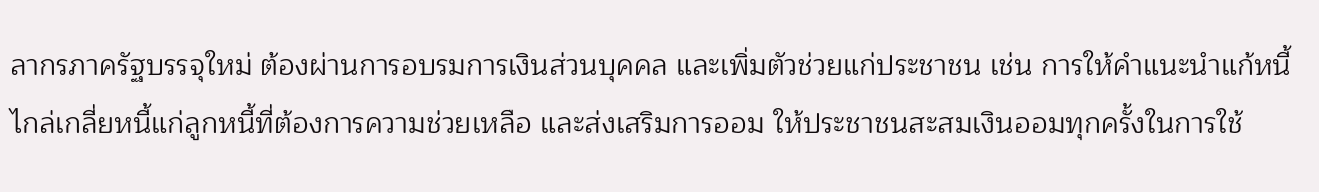ลากรภาครัฐบรรจุใหม่ ต้องผ่านการอบรมการเงินส่วนบุคคล และเพิ่มตัวช่วยแก่ประชาชน เช่น การให้คำแนะนำแก้หนี้ ไกล่เกลี่ยหนี้แก่ลูกหนี้ที่ต้องการความช่วยเหลือ และส่งเสริมการออม ให้ประชาชนสะสมเงินออมทุกครั้งในการใช้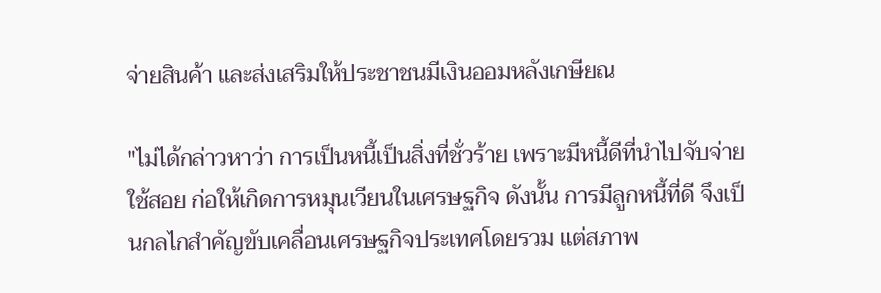จ่ายสินค้า และส่งเสริมให้ประชาชนมีเงินออมหลังเกษียณ

"ไม่ได้กล่าวหาว่า การเป็นหนี้เป็นสิ่งที่ชั่วร้าย เพราะมีหนี้ดีที่นำไปจับจ่ายใช้สอย ก่อให้เกิดการหมุนเวียนในเศรษฐกิจ ดังนั้น การมีลูกหนี้ที่ดี จึงเป็นกลไกสำคัญขับเคลื่อนเศรษฐกิจประเทศโดยรวม แต่สภาพ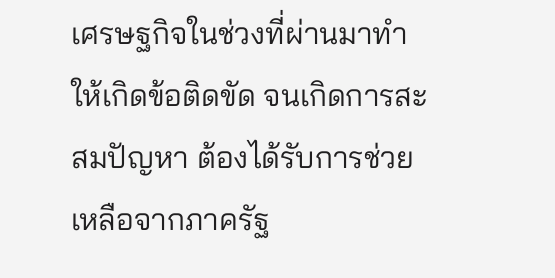เศรษฐกิจในช่วงที่ผ่านมาทำให้เกิดข้อติดขัด จนเกิดการสะสมปัญหา ต้องได้รับการช่วยเหลือจากภาครัฐ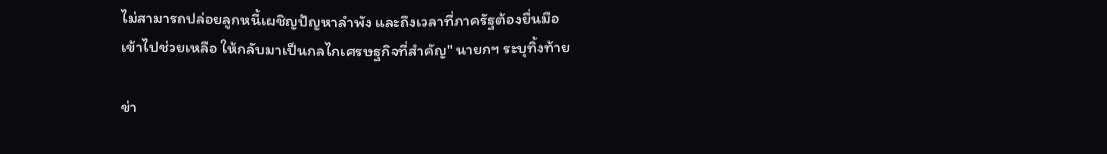ไม่สามารถปล่อยลูกหนี้เผชิญปัญหาลำพัง และถึงเวลาที่ภาครัฐต้องยื่นมือเข้าไปช่วยเหลือ ให้กลับมาเป็นกลไกเศรษฐกิจที่สำคัญ" นายกฯ ระบุทิ้งท้าย

ข่า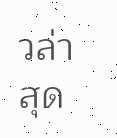วล่าสุด